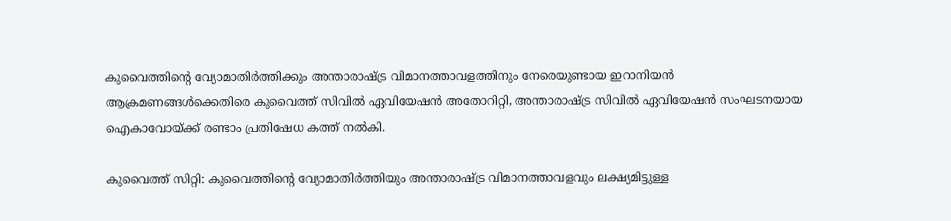കുവൈത്തിന്റെ വ്യോമാതിർത്തിക്കും അന്താരാഷ്ട്ര വിമാനത്താവളത്തിനും നേരെയുണ്ടായ ഇറാനിയൻ ആക്രമണങ്ങൾക്കെതിരെ കുവൈത്ത് സിവിൽ ഏവിയേഷൻ അതോറിറ്റി, അന്താരാഷ്ട്ര സിവിൽ ഏവിയേഷൻ സംഘടനയായ ഐകാവോയ്ക്ക് രണ്ടാം പ്രതിഷേധ കത്ത് നൽകി.

കുവൈത്ത് സിറ്റി: കുവൈത്തിന്‍റെ വ്യോമാതിർത്തിയും അന്താരാഷ്ട്ര വിമാനത്താവളവും ലക്ഷ്യമിട്ടുള്ള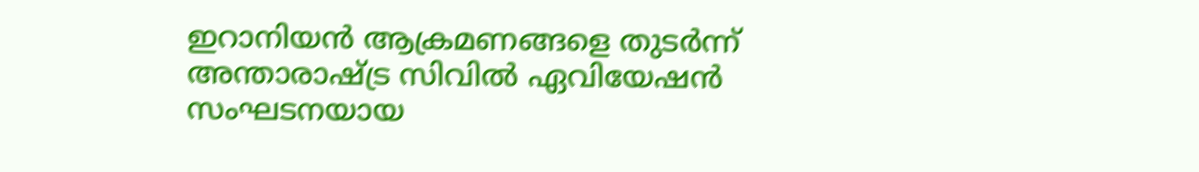ഇറാനിയൻ ആക്രമണങ്ങളെ തുടർന്ന് അന്താരാഷ്ട്ര സിവിൽ ഏവിയേഷൻ സംഘടനയായ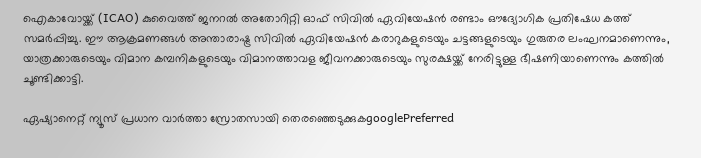ഐകാവോയ്ക്ക് (ICAO) കുവൈത്ത് ജനറൽ അതോറിറ്റി ഓഫ് സിവിൽ ഏവിയേഷൻ രണ്ടാം ഔദ്യോഗിക പ്രതിഷേധ കത്ത് സമർപ്പിച്ചു. ഈ ആക്രമണങ്ങൾ അന്താരാഷ്ട്ര സിവിൽ ഏവിയേഷൻ കരാറുകളുടെയും ചട്ടങ്ങളുടെയും ഗുരുതര ലംഘനമാണെന്നും, യാത്രക്കാരുടെയും വിമാന കമ്പനികളുടെയും വിമാനത്താവള ജീവനക്കാരുടെയും സുരക്ഷയ്ക്ക് നേരിട്ടുള്ള ഭീഷണിയാണെന്നും കത്തിൽ ചൂണ്ടിക്കാട്ടി.

ഏഷ്യാനെറ്റ് ന്യൂസ് പ്രധാന വാർത്താ സ്രോതസായി തെരഞ്ഞെടുക്കുകgooglePreferred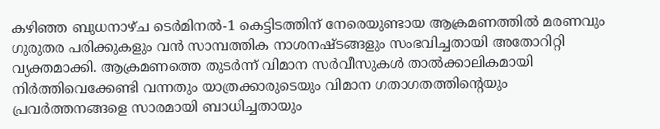കഴിഞ്ഞ ബുധനാഴ്ച ടെർമിനൽ-1 കെട്ടിടത്തിന് നേരെയുണ്ടായ ആക്രമണത്തിൽ മരണവും ഗുരുതര പരിക്കുകളും വൻ സാമ്പത്തിക നാശനഷ്ടങ്ങളും സംഭവിച്ചതായി അതോറിറ്റി വ്യക്തമാക്കി. ആക്രമണത്തെ തുടർന്ന് വിമാന സർവീസുകൾ താൽക്കാലികമായി നിർത്തിവെക്കേണ്ടി വന്നതും യാത്രക്കാരുടെയും വിമാന ഗതാഗതത്തിന്റെയും പ്രവർത്തനങ്ങളെ സാരമായി ബാധിച്ചതായും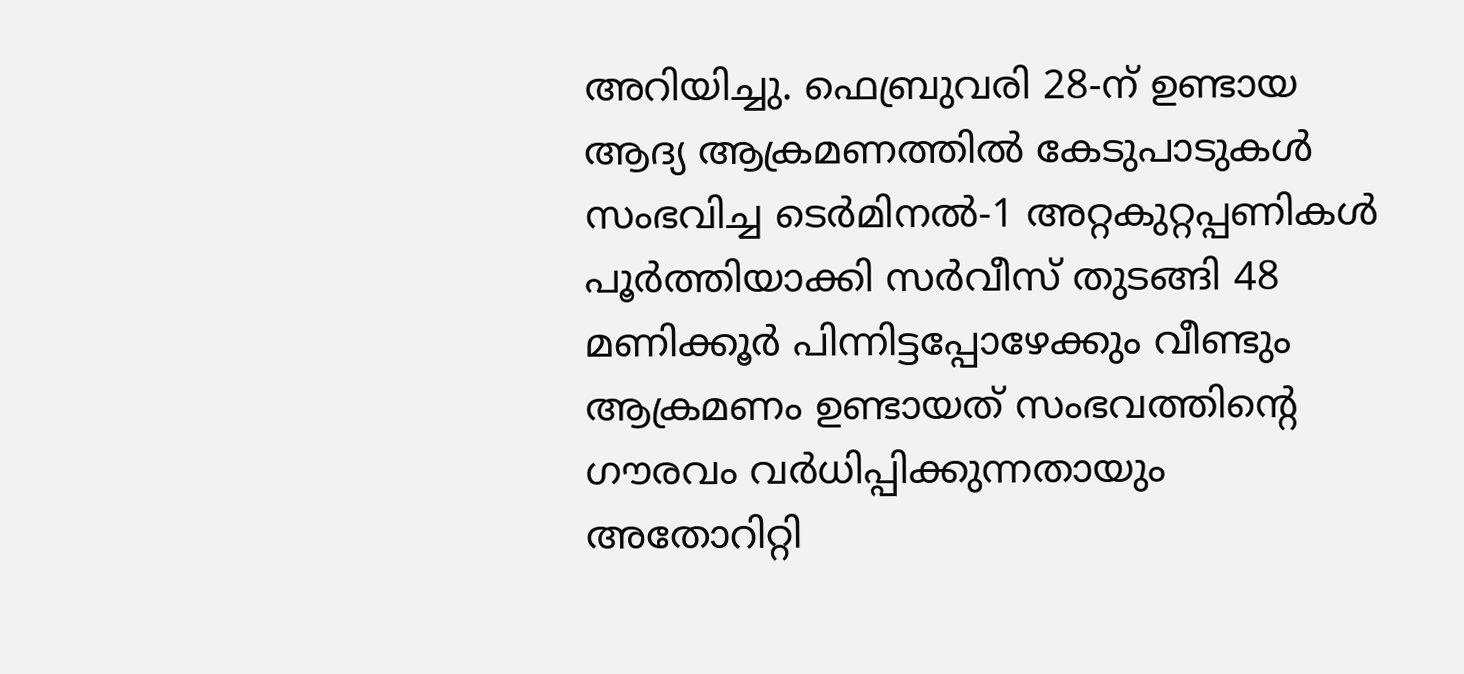അറിയിച്ചു. ഫെബ്രുവരി 28-ന് ഉണ്ടായ ആദ്യ ആക്രമണത്തിൽ കേടുപാടുകൾ സംഭവിച്ച ടെർമിനൽ-1 അറ്റകുറ്റപ്പണികൾ പൂർത്തിയാക്കി സർവീസ് തുടങ്ങി 48 മണിക്കൂർ പിന്നിട്ടപ്പോഴേക്കും വീണ്ടും ആക്രമണം ഉണ്ടായത് സംഭവത്തിന്റെ ഗൗരവം വർധിപ്പിക്കുന്നതായും അതോറിറ്റി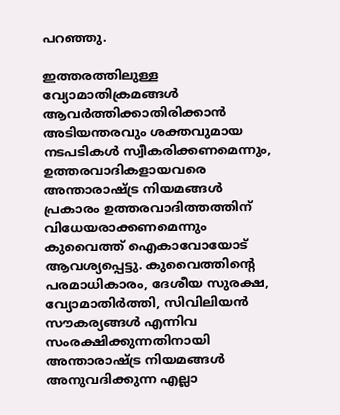പറഞ്ഞു.

ഇത്തരത്തിലുള്ള വ്യോമാതിക്രമങ്ങൾ ആവർത്തിക്കാതിരിക്കാൻ അടിയന്തരവും ശക്തവുമായ നടപടികൾ സ്വീകരിക്കണമെന്നും, ഉത്തരവാദികളായവരെ അന്താരാഷ്ട്ര നിയമങ്ങൾ പ്രകാരം ഉത്തരവാദിത്തത്തിന് വിധേയരാക്കണമെന്നും കുവൈത്ത് ഐകാവോയോട് ആവശ്യപ്പെട്ടു. കുവൈത്തിന്റെ പരമാധികാരം, ദേശീയ സുരക്ഷ, വ്യോമാതിർത്തി, സിവിലിയൻ സൗകര്യങ്ങൾ എന്നിവ സംരക്ഷിക്കുന്നതിനായി അന്താരാഷ്ട്ര നിയമങ്ങൾ അനുവദിക്കുന്ന എല്ലാ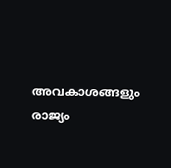അവകാശങ്ങളും രാജ്യം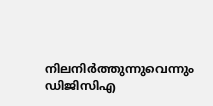നിലനിർത്തുന്നുവെന്നും ഡിജിസിഎ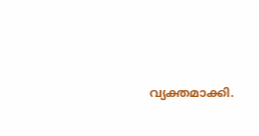വ്യക്തമാക്കി.